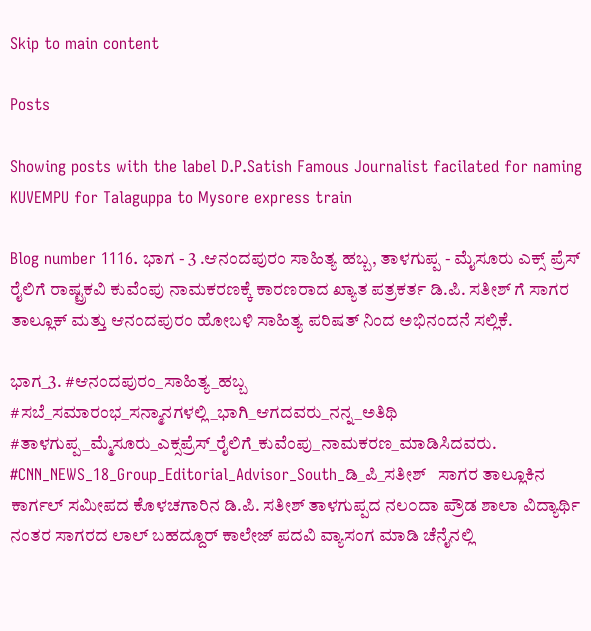Skip to main content

Posts

Showing posts with the label D.P.Satish Famous Journalist facilated for naming KUVEMPU for Talaguppa to Mysore express train

Blog number 1116. ಭಾಗ - 3 .ಆನಂದಪುರಂ ಸಾಹಿತ್ಯ ಹಬ್ಬ, ತಾಳಗುಪ್ಪ - ಮೈಸೂರು ಎಕ್ಸ್ ಪ್ರೆಸ್ ರೈಲಿಗೆ ರಾಷ್ಟ್ರಕವಿ ಕುವೆಂಪು ನಾಮಕರಣಕ್ಕೆ ಕಾರಣರಾದ ಖ್ಯಾತ ಪತ್ರಕರ್ತ ಡಿ.ಪಿ. ಸತೀಶ್ ಗೆ ಸಾಗರ ತಾಲ್ಲೂಕ್ ಮತ್ತು ಆನಂದಪುರಂ ಹೋಬಳಿ ಸಾಹಿತ್ಯ ಪರಿಷತ್ ನಿಂದ ಅಭಿನಂದನೆ ಸಲ್ಲಿಕೆ.

ಭಾಗ_3. #ಆನಂದಪುರಂ_ಸಾಹಿತ್ಯ_ಹಬ್ಬ #ಸಬೆ_ಸಮಾರಂಭ_ಸನ್ಮಾನಗಳಲ್ಲಿ_ಭಾಗಿ_ಆಗದವರು_ನನ್ನ_ಅತಿಥಿ #ತಾಳಗುಪ್ಪ_ಮ್ಮೆಸೂರು_ಎಕ್ಸಪ್ರೆಸ್_ರೈಲಿಗೆ_ಕುವೆಂಪು_ನಾಮಕರಣ_ಮಾಡಿಸಿದವರು. #CNN_NEWS_18_Group_Editorial_Advisor_South_ಡಿ_ಪಿ_ಸತೀಶ್   ಸಾಗರ ತಾಲ್ಲೂಕಿನ ಕಾರ್ಗಲ್ ಸಮೀಪದ ಕೊಳಚಗಾರಿನ ಡಿ.ಪಿ. ಸತೀಶ್ ತಾಳಗುಪ್ಪದ ನಲ೦ದಾ ಪ್ರೌಡ ಶಾಲಾ ವಿದ್ಯಾರ್ಥಿ ನಂತರ ಸಾಗರದ ಲಾಲ್ ಬಹದ್ದೂರ್ ಕಾಲೇಜ್ ಪದವಿ ವ್ಯಾಸಂಗ ಮಾಡಿ ಚೆನೈನಲ್ಲಿ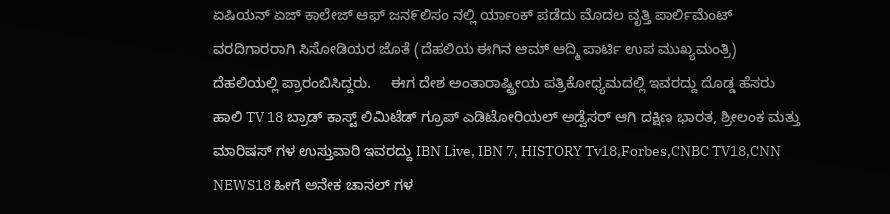ಏಷಿಯನ್ ಏಜ್ ಕಾಲೇಜ್ ಆಫ್ ಜನ೯ಲಿಸಂ ನಲ್ಲಿ ರ್ಯಾಂಕ್ ಪಡೆದು ಮೊದಲ ವೃತ್ತಿ ಪಾರ್ಲಿಮೆಂಟ್ ವರದಿಗಾರರಾಗಿ ಸಿಸೋಡಿಯರ ಜೊತೆ (ದೆಹಲಿಯ ಈಗಿನ ಆಮ್ ಆದ್ಮಿ ಪಾರ್ಟಿ ಉಪ ಮುಖ್ಯಮಂತ್ರಿ) ದೆಹಲಿಯಲ್ಲಿ ಪ್ರಾರಂಬಿಸಿದ್ದರು.     ಈಗ ದೇಶ ಅಂತಾರಾಷ್ಟ್ರೀಯ ಪತ್ರಿಕೋಧ್ಯಮದಲ್ಲಿ ಇವರದ್ದು ದೊಡ್ಡ ಹೆಸರು ಹಾಲಿ TV 18 ಬ್ರಾಡ್ ಕಾಸ್ಟ್ ಲಿಮಿಟೆಡ್ ಗ್ರೂಪ್ ಎಡಿಟೋರಿಯಲ್ ಅಡ್ವೆಸರ್ ಆಗಿ ದಕ್ಷಿಣ ಭಾರತ, ಶ್ರೀಲಂಕ ಮತ್ತು ಮಾರಿಷಸ್ ಗಳ ಉಸ್ತುವಾರಿ ಇವರದ್ದು IBN Live, IBN 7, HISTORY Tv18,Forbes,CNBC TV18,CNN NEWS18 ಹೀಗೆ ಅನೇಕ ಚಾನಲ್ ಗಳ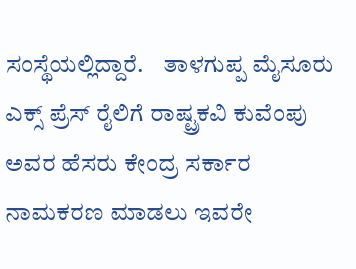ಸಂಸ್ಥೆಯಲ್ಲಿದ್ದಾರೆ.    ತಾಳಗುಪ್ಪ ಮೈಸೂರು ಎಕ್ಸ್ ಪ್ರೆಸ್ ರೈಲಿಗೆ ರಾಷ್ಟ್ರಕವಿ ಕುವೆಂಪು ಅವರ ಹೆಸರು ಕೇಂದ್ರ ಸರ್ಕಾರ ನಾಮಕರಣ ಮಾಡಲು ಇವರೇ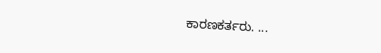ಕಾರಣಕರ್ತರು. ...